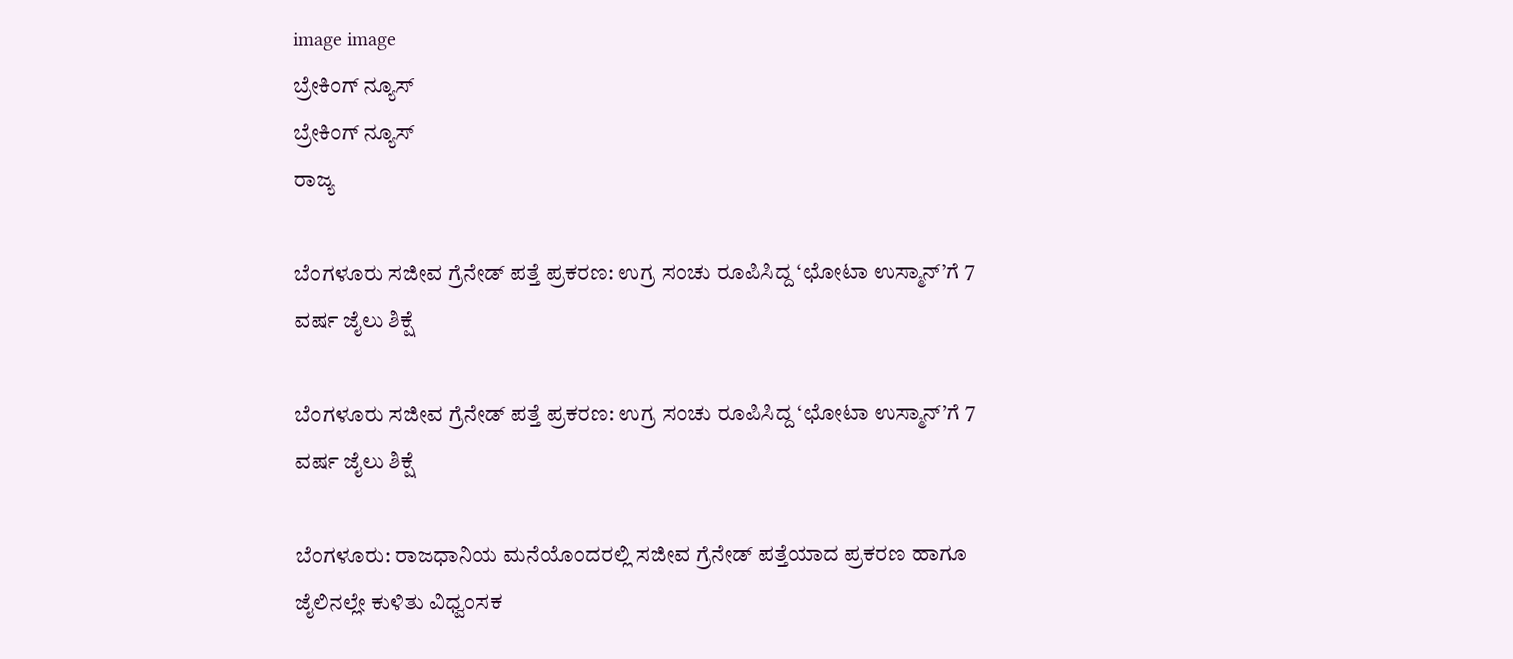image image
ಬ್ರೇಕಿಂಗ್ ನ್ಯೂಸ್
ಬ್ರೇಕಿಂಗ್ ನ್ಯೂಸ್
ರಾಜ್ಯ

ಬೆಂಗಳೂರು ಸಜೀವ ಗ್ರೆನೇಡ್ ಪತ್ತೆ ಪ್ರಕರಣ: ಉಗ್ರ ಸಂಚು ರೂಪಿಸಿದ್ದ ‘ಛೋಟಾ ಉಸ್ಮಾನ್’ಗೆ 7 ವರ್ಷ ಜೈಲು ಶಿಕ್ಷೆ

ಬೆಂಗಳೂರು ಸಜೀವ ಗ್ರೆನೇಡ್ ಪತ್ತೆ ಪ್ರಕರಣ: ಉಗ್ರ ಸಂಚು ರೂಪಿಸಿದ್ದ ‘ಛೋಟಾ ಉಸ್ಮಾನ್’ಗೆ 7 ವರ್ಷ ಜೈಲು ಶಿಕ್ಷೆ

ಬೆಂಗಳೂರು: ರಾಜಧಾನಿಯ ಮನೆಯೊಂದರಲ್ಲಿ ಸಜೀವ ಗ್ರೆನೇಡ್ ಪತ್ತೆಯಾದ ಪ್ರಕರಣ ಹಾಗೂ ಜೈಲಿನಲ್ಲೇ ಕುಳಿತು ವಿಧ್ವಂಸಕ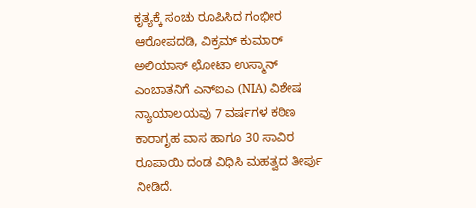ಕೃತ್ಯಕ್ಕೆ ಸಂಚು ರೂಪಿಸಿದ ಗಂಭೀರ ಆರೋಪದಡಿ, ವಿಕ್ರಮ್ ಕುಮಾರ್ ಅಲಿಯಾಸ್ ಛೋಟಾ ಉಸ್ಮಾನ್ ಎಂಬಾತನಿಗೆ ಎನ್ಐಎ (NIA) ವಿಶೇಷ ನ್ಯಾಯಾಲಯವು 7 ವರ್ಷಗಳ ಕಠಿಣ ಕಾರಾಗೃಹ ವಾಸ ಹಾಗೂ 30 ಸಾವಿರ ರೂಪಾಯಿ ದಂಡ ವಿಧಿಸಿ ಮಹತ್ವದ ತೀರ್ಪು ನೀಡಿದೆ.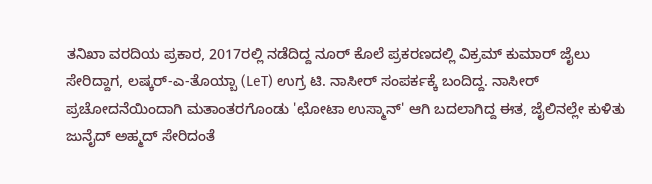ತನಿಖಾ ವರದಿಯ ಪ್ರಕಾರ, 2017ರಲ್ಲಿ ನಡೆದಿದ್ದ ನೂರ್ ಕೊಲೆ ಪ್ರಕರಣದಲ್ಲಿ ವಿಕ್ರಮ್ ಕುಮಾರ್ ಜೈಲು ಸೇರಿದ್ದಾಗ, ಲಷ್ಕರ್-ಎ-ತೊಯ್ಬಾ (LeT) ಉಗ್ರ ಟಿ. ನಾಸೀರ್ ಸಂಪರ್ಕಕ್ಕೆ ಬಂದಿದ್ದ. ನಾಸೀರ್ ಪ್ರಚೋದನೆಯಿಂದಾಗಿ ಮತಾಂತರಗೊಂಡು 'ಛೋಟಾ ಉಸ್ಮಾನ್' ಆಗಿ ಬದಲಾಗಿದ್ದ ಈತ, ಜೈಲಿನಲ್ಲೇ ಕುಳಿತು ಜುನೈದ್ ಅಹ್ಮದ್ ಸೇರಿದಂತೆ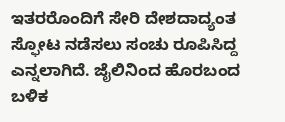ಇತರರೊಂದಿಗೆ ಸೇರಿ ದೇಶದಾದ್ಯಂತ ಸ್ಫೋಟ ನಡೆಸಲು ಸಂಚು ರೂಪಿಸಿದ್ದ ಎನ್ನಲಾಗಿದೆ. ಜೈಲಿನಿಂದ ಹೊರಬಂದ ಬಳಿಕ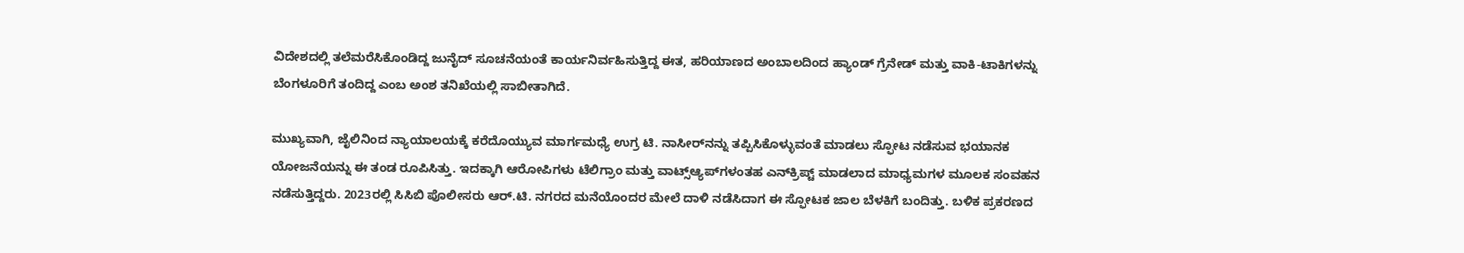ವಿದೇಶದಲ್ಲಿ ತಲೆಮರೆಸಿಕೊಂಡಿದ್ದ ಜುನೈದ್ ಸೂಚನೆಯಂತೆ ಕಾರ್ಯನಿರ್ವಹಿಸುತ್ತಿದ್ದ ಈತ, ಹರಿಯಾಣದ ಅಂಬಾಲದಿಂದ ಹ್ಯಾಂಡ್ ಗ್ರೆನೇಡ್ ಮತ್ತು ವಾಕಿ-ಟಾಕಿಗಳನ್ನು ಬೆಂಗಳೂರಿಗೆ ತಂದಿದ್ದ ಎಂಬ ಅಂಶ ತನಿಖೆಯಲ್ಲಿ ಸಾಬೀತಾಗಿದೆ.

ಮುಖ್ಯವಾಗಿ, ಜೈಲಿನಿಂದ ನ್ಯಾಯಾಲಯಕ್ಕೆ ಕರೆದೊಯ್ಯುವ ಮಾರ್ಗಮಧ್ಯೆ ಉಗ್ರ ಟಿ. ನಾಸೀರ್‌ನನ್ನು ತಪ್ಪಿಸಿಕೊಳ್ಳುವಂತೆ ಮಾಡಲು ಸ್ಫೋಟ ನಡೆಸುವ ಭಯಾನಕ ಯೋಜನೆಯನ್ನು ಈ ತಂಡ ರೂಪಿಸಿತ್ತು. ಇದಕ್ಕಾಗಿ ಆರೋಪಿಗಳು ಟೆಲಿಗ್ರಾಂ ಮತ್ತು ವಾಟ್ಸ್‌ಆ್ಯಪ್‌ಗಳಂತಹ ಎನ್‌ಕ್ರಿಪ್ಟ್ ಮಾಡಲಾದ ಮಾಧ್ಯಮಗಳ ಮೂಲಕ ಸಂವಹನ ನಡೆಸುತ್ತಿದ್ದರು. 2023ರಲ್ಲಿ ಸಿಸಿಬಿ ಪೊಲೀಸರು ಆರ್.ಟಿ. ನಗರದ ಮನೆಯೊಂದರ ಮೇಲೆ ದಾಳಿ ನಡೆಸಿದಾಗ ಈ ಸ್ಫೋಟಕ ಜಾಲ ಬೆಳಕಿಗೆ ಬಂದಿತ್ತು. ಬಳಿಕ ಪ್ರಕರಣದ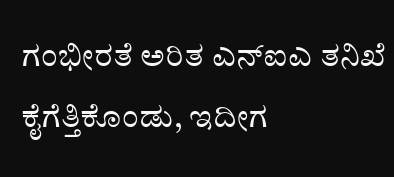ಗಂಭೀರತೆ ಅರಿತ ಎನ್ಐಎ ತನಿಖೆ ಕೈಗೆತ್ತಿಕೊಂಡು, ಇದೀಗ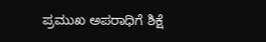ಪ್ರಮುಖ ಅಪರಾಧಿಗೆ ಶಿಕ್ಷೆ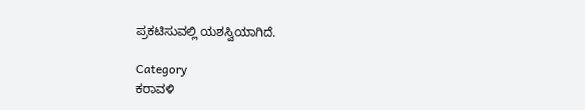ಪ್ರಕಟಿಸುವಲ್ಲಿ ಯಶಸ್ವಿಯಾಗಿದೆ.

Category
ಕರಾವಳಿ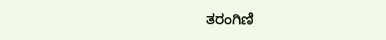ತರಂಗಿಣಿ